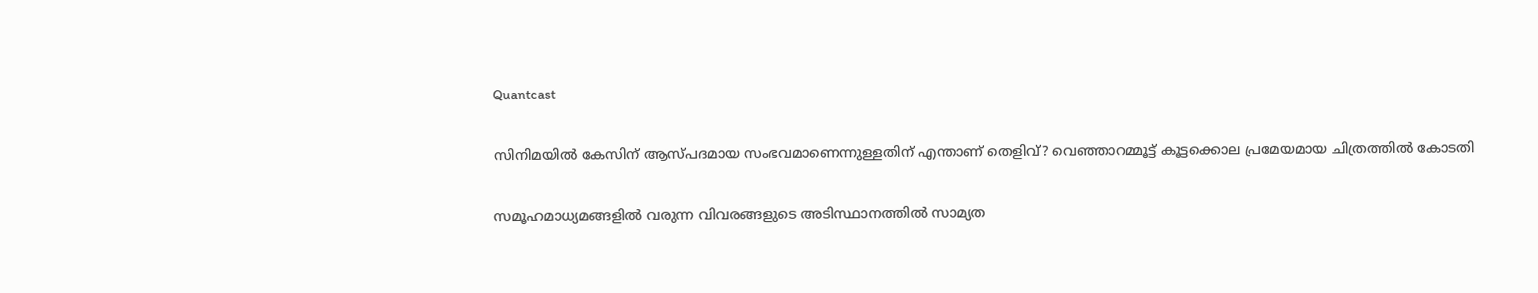Quantcast

സിനിമയിൽ കേസിന് ആസ്പദമായ സംഭവമാണെന്നുള്ളതിന് എന്താണ് തെളിവ്? വെഞ്ഞാറമ്മൂട്ട് കൂട്ടക്കൊല പ്രമേയമായ ചിത്രത്തിൽ കോടതി

സമൂഹമാധ്യമങ്ങളിൽ വരുന്ന വിവരങ്ങളുടെ അടിസ്ഥാനത്തിൽ സാമ്യത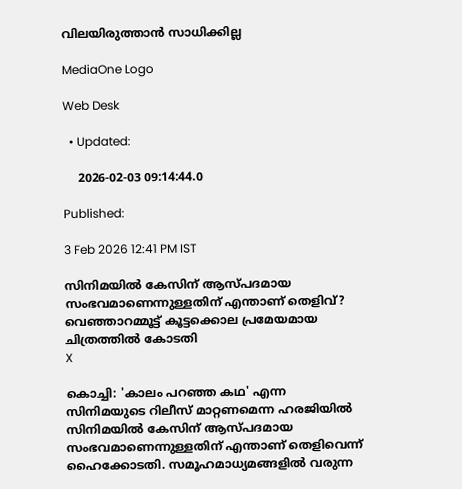വിലയിരുത്താൻ സാധിക്കില്ല

MediaOne Logo

Web Desk

  • Updated:

    2026-02-03 09:14:44.0

Published:

3 Feb 2026 12:41 PM IST

സിനിമയിൽ കേസിന് ആസ്പദമായ സംഭവമാണെന്നുള്ളതിന് എന്താണ് തെളിവ്?  വെഞ്ഞാറമ്മൂട്ട് കൂട്ടക്കൊല പ്രമേയമായ ചിത്രത്തിൽ കോടതി
X

കൊച്ചി: 'കാലം പറഞ്ഞ കഥ' എന്ന സിനിമയുടെ റിലീസ് മാറ്റണമെന്ന ഹരജിയിൽ സിനിമയിൽ കേസിന് ആസ്പദമായ സംഭവമാണെന്നുള്ളതിന് എന്താണ് തെളിവെന്ന് ഹൈക്കോടതി. സമൂഹമാധ്യമങ്ങളിൽ വരുന്ന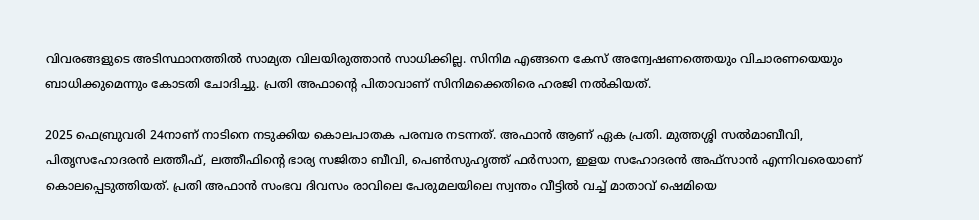വിവരങ്ങളുടെ അടിസ്ഥാനത്തിൽ സാമ്യത വിലയിരുത്താൻ സാധിക്കില്ല. സിനിമ എങ്ങനെ കേസ് അന്വേഷണത്തെയും വിചാരണയെയും ബാധിക്കുമെന്നും കോടതി ചോദിച്ചു. പ്രതി അഫാന്‍റെ പിതാവാണ് സിനിമക്കെതിരെ ഹരജി നൽകിയത്.

2025 ഫെബ്രുവരി 24നാണ് നാടിനെ നടുക്കിയ കൊലപാതക പരമ്പര നടന്നത്. അഫാൻ ആണ് ഏക പ്രതി. മുത്തശ്ശി സൽമാബീവി, പിതൃസഹോദരൻ ലത്തീഫ്, ലത്തീഫിന്റെ ഭാര്യ സജിതാ ബീവി, പെൺസുഹൃത്ത് ഫർസാന, ഇളയ സഹോദരൻ അഫ്‌സാൻ എന്നിവരെയാണ് കൊലപ്പെടുത്തിയത്. പ്രതി അഫാൻ സംഭവ ദിവസം രാവിലെ പേരുമലയിലെ സ്വന്തം വീട്ടിൽ വച്ച് മാതാവ് ഷെമിയെ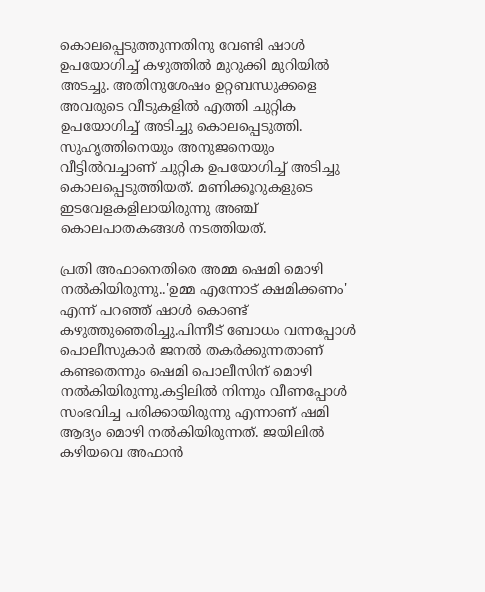കൊലപ്പെടുത്തുന്നതിനു വേണ്ടി ഷാൾ ഉപയോഗിച്ച് കഴുത്തിൽ മുറുക്കി മുറിയിൽ അടച്ചു. അതിനുശേഷം ഉറ്റബന്ധുക്കളെ അവരുടെ വീടുകളിൽ എത്തി ചുറ്റിക ഉപയോഗിച്ച് അടിച്ചു കൊലപ്പെടുത്തി. സുഹൃത്തിനെയും അനുജനെയും വീട്ടിൽവച്ചാണ് ചുറ്റിക ഉപയോഗിച്ച് അടിച്ചു കൊലപ്പെടുത്തിയത്. മണിക്കൂറുകളുടെ ഇടവേളകളിലായിരുന്നു അഞ്ച് കൊലപാതകങ്ങൾ നടത്തിയത്.

പ്രതി അഫാനെതിരെ അമ്മ ഷെമി മൊഴി നല്‍കിയിരുന്നു..'ഉമ്മ എന്നോട് ക്ഷമിക്കണം' എന്ന് പറഞ്ഞ് ഷാൾ കൊണ്ട് കഴുത്തുഞെരിച്ചു.പിന്നീട് ബോധം വന്നപ്പോൾ പൊലീസുകാർ ജനൽ തകർക്കുന്നതാണ് കണ്ടതെന്നും ഷെമി പൊലീസിന് മൊഴി നല്‍കിയിരുന്നു.കട്ടിലിൽ നിന്നും വീണപ്പോൾ സംഭവിച്ച പരിക്കായിരുന്നു എന്നാണ് ഷമി ആദ്യം മൊഴി നല്‍കിയിരുന്നത്. ജയിലില്‍ കഴിയവെ അഫാന്‍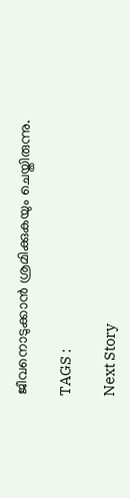ജീവനൊടുക്കാന്‍ ശ്രമിക്കുകയും ചെയ്തിരുന്നു.

TAGS :

Next Story